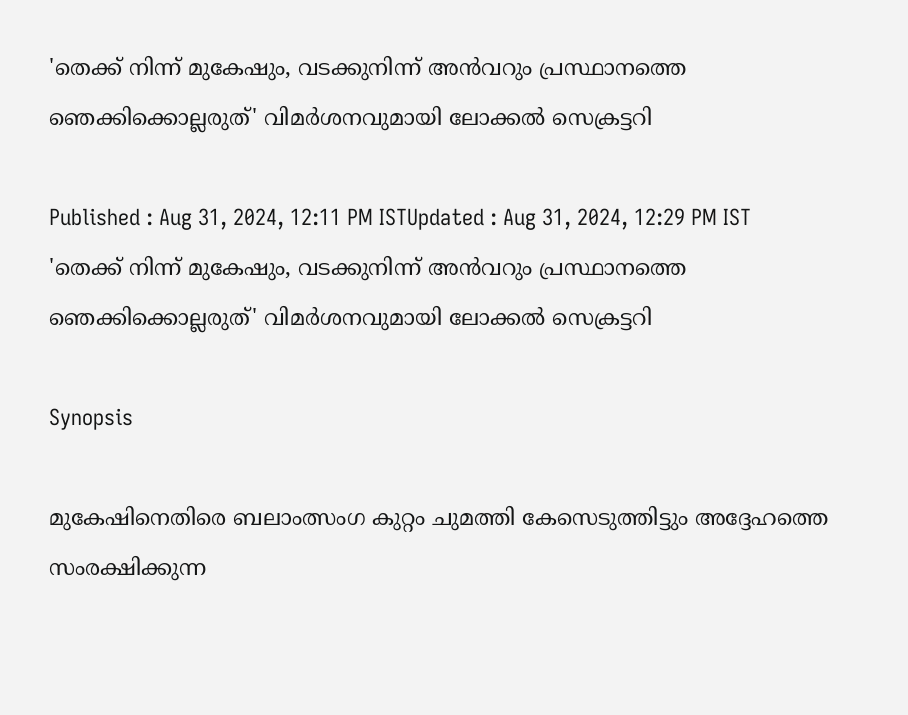'തെക്ക് നിന്ന് മുകേഷും, വടക്കുനിന്ന് അൻവറും പ്രസ്ഥാനത്തെ ഞെക്കിക്കൊല്ലരുത്' വിമര്‍ശനവുമായി ലോക്കൽ സെക്രട്ടറി

Published : Aug 31, 2024, 12:11 PM ISTUpdated : Aug 31, 2024, 12:29 PM IST
'തെക്ക് നിന്ന് മുകേഷും, വടക്കുനിന്ന് അൻവറും പ്രസ്ഥാനത്തെ ഞെക്കിക്കൊല്ലരുത്' വിമര്‍ശനവുമായി ലോക്കൽ സെക്രട്ടറി

Synopsis

മുകേഷിനെതിരെ ബലാംത്സംഗ കുറ്റം ചുമത്തി കേസെടുത്തിട്ടും അദ്ദേഹത്തെ സംരക്ഷിക്കുന്ന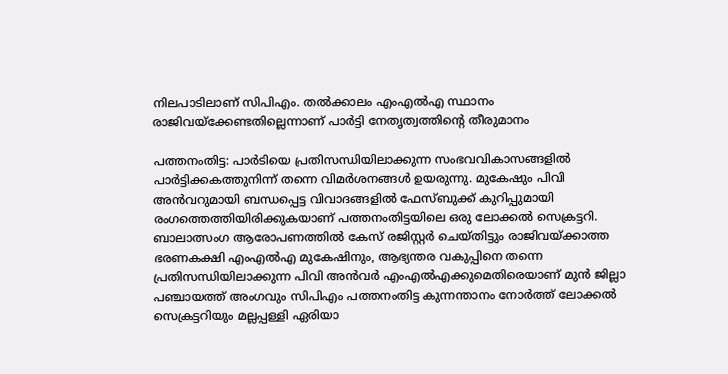നിലപാടിലാണ് സിപിഎം. തൽക്കാലം എംഎൽഎ സ്ഥാനം രാജിവയ്ക്കേണ്ടതില്ലെന്നാണ് പാര്‍ട്ടി നേതൃത്വത്തിന്റെ തീരുമാനം

പത്തനംതിട്ട: പാര്‍ടിയെ പ്രതിസന്ധിയിലാക്കുന്ന സംഭവവികാസങ്ങളിൽ പാര്‍ട്ടിക്കകത്തുനിന്ന് തന്നെ വിമര്‍ശനങ്ങൾ ഉയരുന്നു. മുകേഷും പിവി അൻവറുമായി ബന്ധപ്പെട്ട വിവാദങ്ങളിൽ ഫേസ്ബുക്ക് കുറിപ്പുമായി രംഗത്തെത്തിയിരിക്കുകയാണ് പത്തനംതിട്ടയിലെ ഒരു ലോക്കൽ സെക്രട്ടറി. ബാലാത്സംഗ ആരോപണത്തിൽ കേസ് രജിസ്റ്റര്‍ ചെയ്തിട്ടും രാജിവയ്ക്കാത്ത ഭരണകക്ഷി എംഎൽഎ മുകേഷിനും, ആഭ്യന്തര വകുപ്പിനെ തന്നെ പ്രതിസന്ധിയിലാക്കുന്ന പിവി അൻവര്‍ എംഎൽഎക്കുമെതിരെയാണ് മുൻ ജില്ലാ പഞ്ചായത്ത് അംഗവും സിപിഎം പത്തനംതിട്ട കുന്നന്താനം നോർത്ത് ലോക്കൽ സെക്രട്ടറിയും മല്ലപ്പള്ളി ഏരിയാ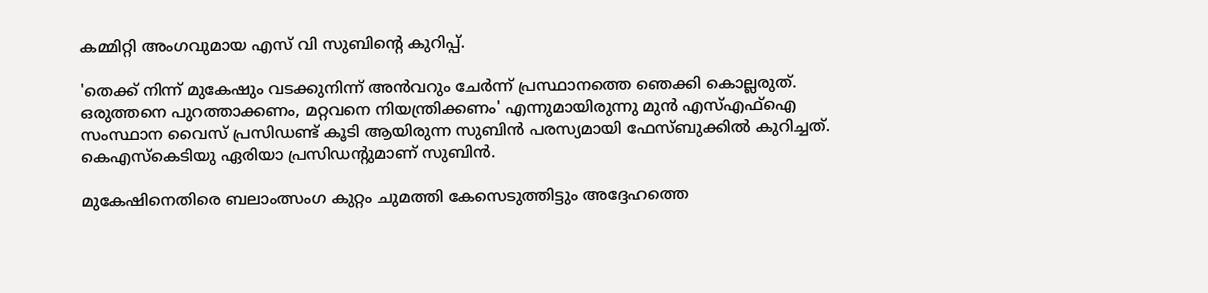കമ്മിറ്റി അംഗവുമായ എസ് വി സുബിന്റെ കുറിപ്പ്.

'തെക്ക് നിന്ന് മുകേഷും വടക്കുനിന്ന് അൻവറും ചേര്‍ന്ന് പ്രസ്ഥാനത്തെ ഞെക്കി കൊല്ലരുത്. ഒരുത്തനെ പുറത്താക്കണം, മറ്റവനെ നിയന്ത്രിക്കണം' എന്നുമായിരുന്നു മുൻ എസ്എഫ്ഐ സംസ്ഥാന വൈസ് പ്രസിഡണ്ട് കൂടി ആയിരുന്ന സുബിൻ പരസ്യമായി ഫേസ്ബുക്കിൽ കുറിച്ചത്. കെഎസ്കെടിയു ഏരിയാ പ്രസിഡന്റുമാണ് സുബിൻ.

മുകേഷിനെതിരെ ബലാംത്സംഗ കുറ്റം ചുമത്തി കേസെടുത്തിട്ടും അദ്ദേഹത്തെ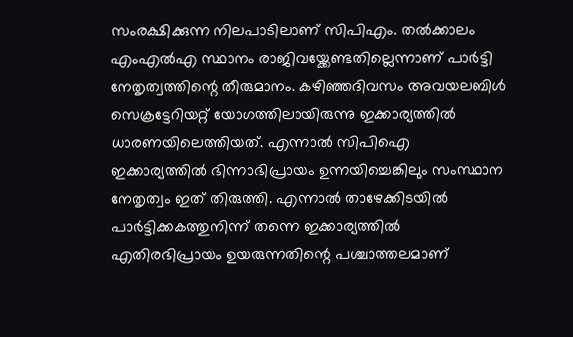സംരക്ഷിക്കുന്ന നിലപാടിലാണ് സിപിഎം. തൽക്കാലം എംഎൽഎ സ്ഥാനം രാജിവയ്ക്കേണ്ടതില്ലെന്നാണ് പാര്‍ട്ടി നേതൃത്വത്തിന്റെ തീരുമാനം. കഴിഞ്ഞദിവസം അവയലബിൾ സെക്രട്ടേറിയറ്റ് യോഗത്തിലായിരുന്നു ഇക്കാര്യത്തിൽ ധാരണയിലെത്തിയത്. എന്നാൽ സിപിഐ ഇക്കാര്യത്തിൽ ഭിന്നാഭിപ്രായം ഉന്നയിച്ചെങ്കിലും സംസ്ഥാന നേതൃത്വം ഇത് തിരുത്തി. എന്നാൽ താഴേക്കിടയിൽ പാര്‍ട്ടിക്കകത്തുനിന്ന് തന്നെ ഇക്കാര്യത്തിൽ എതിരഭിപ്രായം ഉയരുന്നതിന്റെ പശ്ചാത്തലമാണ്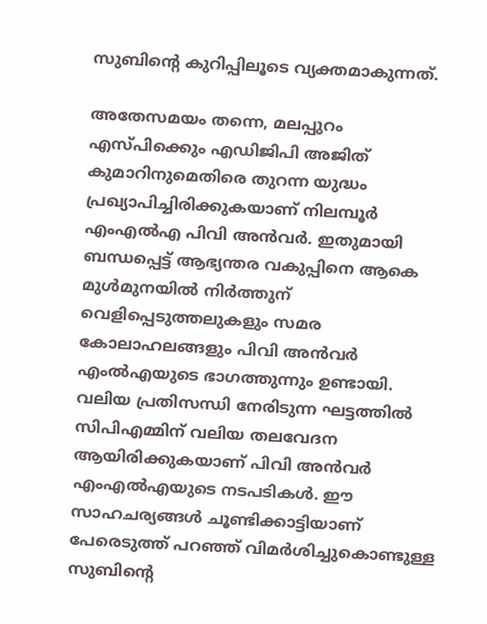സുബിന്റെ കുറിപ്പിലൂടെ വ്യക്തമാകുന്നത്.

അതേസമയം തന്നെ, മലപ്പുറം എസ്പിക്കെും എഡിജിപി അജിത് കുമാറിനുമെതിരെ തുറന്ന യുദ്ധം പ്രഖ്യാപിച്ചിരിക്കുകയാണ് നിലമ്പൂര്‍ എംഎൽഎ പിവി അൻവര്‍. ഇതുമായി ബന്ധപ്പെട്ട് ആഭ്യന്തര വകുപ്പിനെ ആകെ മുൾമുനയിൽ നിര്‍ത്തുന് വെളിപ്പെടുത്തലുകളും സമര കോലാഹലങ്ങളും പിവി അൻവര്‍ എംൽഎയുടെ ഭാഗത്തുന്നും ഉണ്ടായി. വലിയ പ്രതിസന്ധി നേരിടുന്ന ഘട്ടത്തിൽ സിപിഎമ്മിന് വലിയ തലവേദന ആയിരിക്കുകയാണ് പിവി അൻവര്‍ എംഎൽഎയുടെ നടപടികൾ. ഈ സാഹചര്യങ്ങൾ ചൂണ്ടിക്കാട്ടിയാണ് പേരെടുത്ത് പറഞ്ഞ് വിമര്‍ശിച്ചുകൊണ്ടുള്ള സുബിന്റെ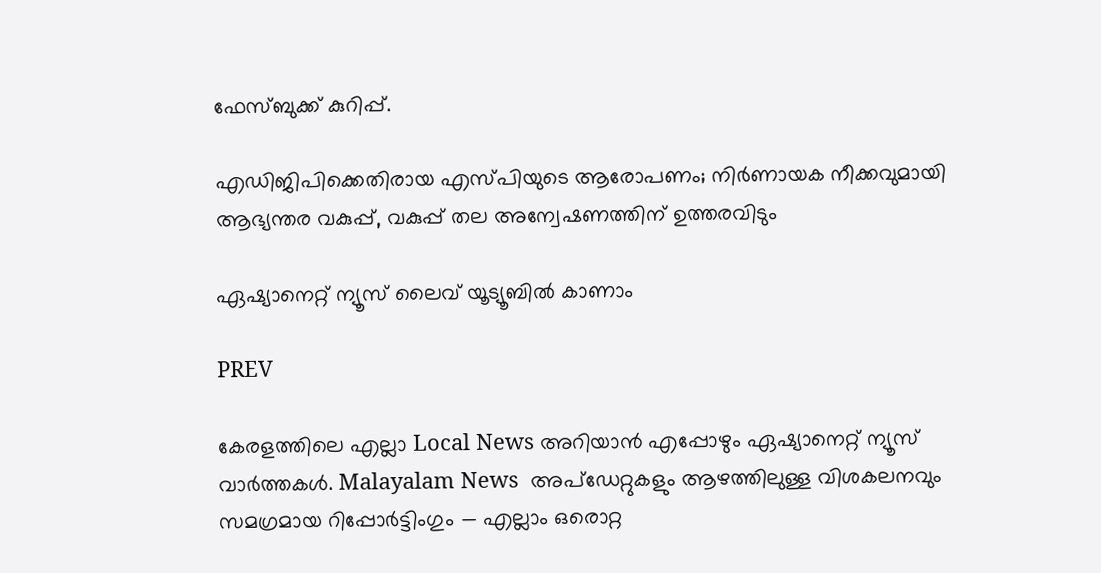ഫേസ്ബുക്ക് കുറിപ്പ്.

എഡിജിപിക്കെതിരായ എസ്‍പിയുടെ ആരോപണം; നിർണായക നീക്കവുമായി ആഭ്യന്തര വകുപ്പ്, വകുപ്പ് തല അന്വേഷണത്തിന് ഉത്തരവിടും

ഏഷ്യാനെറ്റ് ന്യൂസ് ലൈവ് യൂട്യൂബിൽ കാണാം

PREV

കേരളത്തിലെ എല്ലാ Local News അറിയാൻ എപ്പോഴും ഏഷ്യാനെറ്റ് ന്യൂസ് വാർത്തകൾ. Malayalam News  അപ്‌ഡേറ്റുകളും ആഴത്തിലുള്ള വിശകലനവും സമഗ്രമായ റിപ്പോർട്ടിംഗും — എല്ലാം ഒരൊറ്റ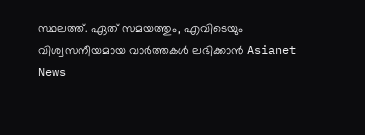സ്ഥലത്ത്. ഏത് സമയത്തും, എവിടെയും വിശ്വസനീയമായ വാർത്തകൾ ലഭിക്കാൻ Asianet News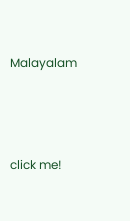Malayalam



click me!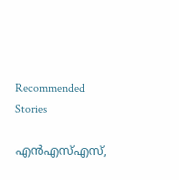Recommended Stories

എൻഎസ്എസ്,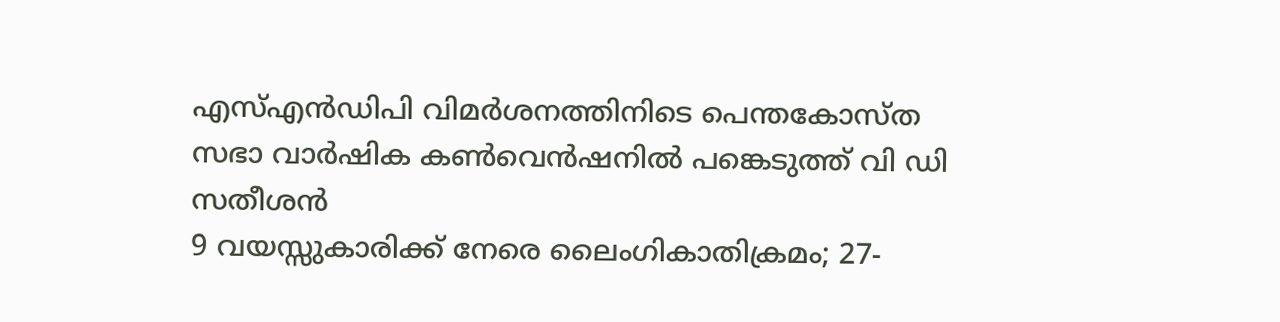എസ്എൻഡിപി വിമർശനത്തിനിടെ പെന്തകോസ്ത സഭാ വാർഷിക കൺവെൻഷനിൽ പങ്കെടുത്ത് വി ഡി സതീശൻ
9 വയസ്സുകാരിക്ക് നേരെ ലൈംഗികാതിക്രമം; 27-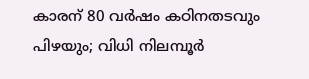കാരന് 80 വർഷം കഠിനതടവും പിഴയും; വിധി നിലമ്പൂർ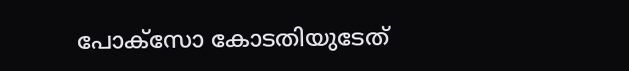പോക്സോ കോടതിയുടേത്